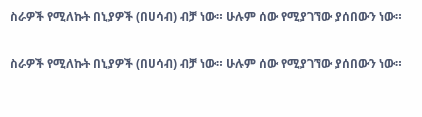ስራዎች የሚለኩት በኒያዎች (በሀሳብ) ብቻ ነው። ሁሉም ሰው የሚያገኘው ያሰበውን ነው።

ስራዎች የሚለኩት በኒያዎች (በሀሳብ) ብቻ ነው። ሁሉም ሰው የሚያገኘው ያሰበውን ነው።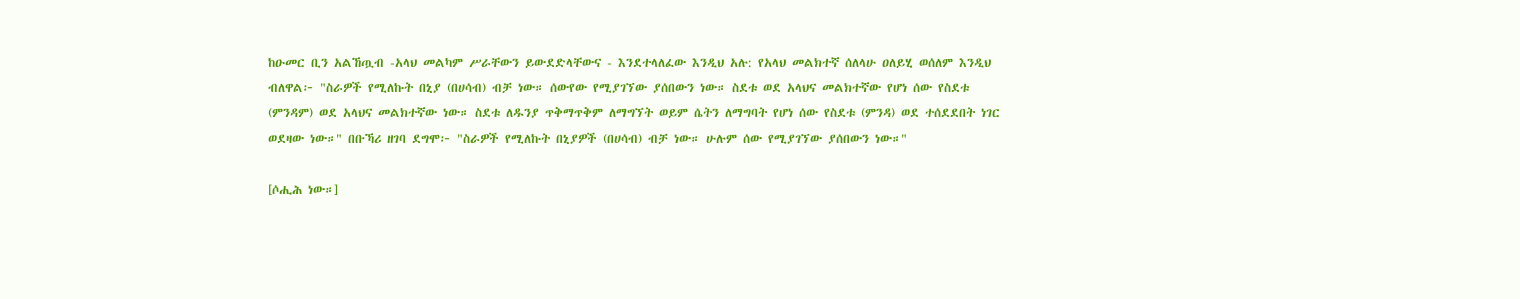ከዑመር ቢን አልኸጧብ -አላህ መልካም ሥራቸውን ይውደድላቸውና - እንደተላለፈው እንዲህ አሉ: የአላህ መልክተኛ ሰለላሁ ዐለይሂ ወሰለም እንዲህ ብለዋል፦ "ስራዎች የሚለኩት በኒያ (በሀሳብ) ብቻ ነው። ሰውየው የሚያገኘው ያሰበውን ነው። ስደቱ ወደ አላህና መልክተኛው የሆነ ሰው የስደቱ (ምንዳም) ወደ አላህና መልክተኛው ነው። ስደቱ ለዱንያ ጥቅማጥቅም ለማግኘት ወይም ሴትን ለማግባት የሆነ ሰው የስደቱ (ምንዳ) ወደ ተሰደደበት ነገር ወደዛው ነው።" በቡኻሪ ዘገባ ደግሞ፦ "ስራዎች የሚለኩት በኒያዎች (በሀሳብ) ብቻ ነው። ሁሉም ሰው የሚያገኘው ያሰበውን ነው።"

[ሶሒሕ ነው።]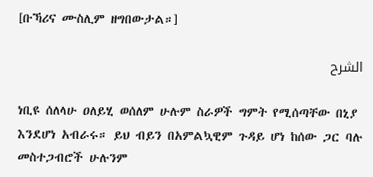[ቡኻሪና ሙስሊም ዘግበውታል።]

الشرح

ነቢዩ ሰለላሁ ዐለይሂ ወሰለም ሁሉም ስራዎች ግምት የሚሰጣቸው በኒያ እንደሆነ አብራሩ። ይህ ብይን በአምልኳዊም ጉዳይ ሆነ ከሰው ጋር ባሉ መስተጋብሮች ሁሉንም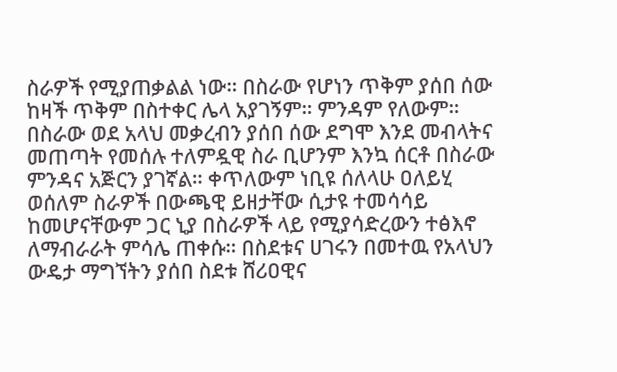ስራዎች የሚያጠቃልል ነው። በስራው የሆነን ጥቅም ያሰበ ሰው ከዛች ጥቅም በስተቀር ሌላ አያገኝም። ምንዳም የለውም። በስራው ወደ አላህ መቃረብን ያሰበ ሰው ደግሞ እንደ መብላትና መጠጣት የመሰሉ ተለምዷዊ ስራ ቢሆንም እንኳ ሰርቶ በስራው ምንዳና አጅርን ያገኛል። ቀጥለውም ነቢዩ ሰለላሁ ዐለይሂ ወሰለም ስራዎች በውጫዊ ይዘታቸው ሲታዩ ተመሳሳይ ከመሆናቸውም ጋር ኒያ በስራዎች ላይ የሚያሳድረውን ተፅእኖ ለማብራራት ምሳሌ ጠቀሱ። በስደቱና ሀገሩን በመተዉ የአላህን ውዴታ ማግኘትን ያሰበ ስደቱ ሸሪዐዊና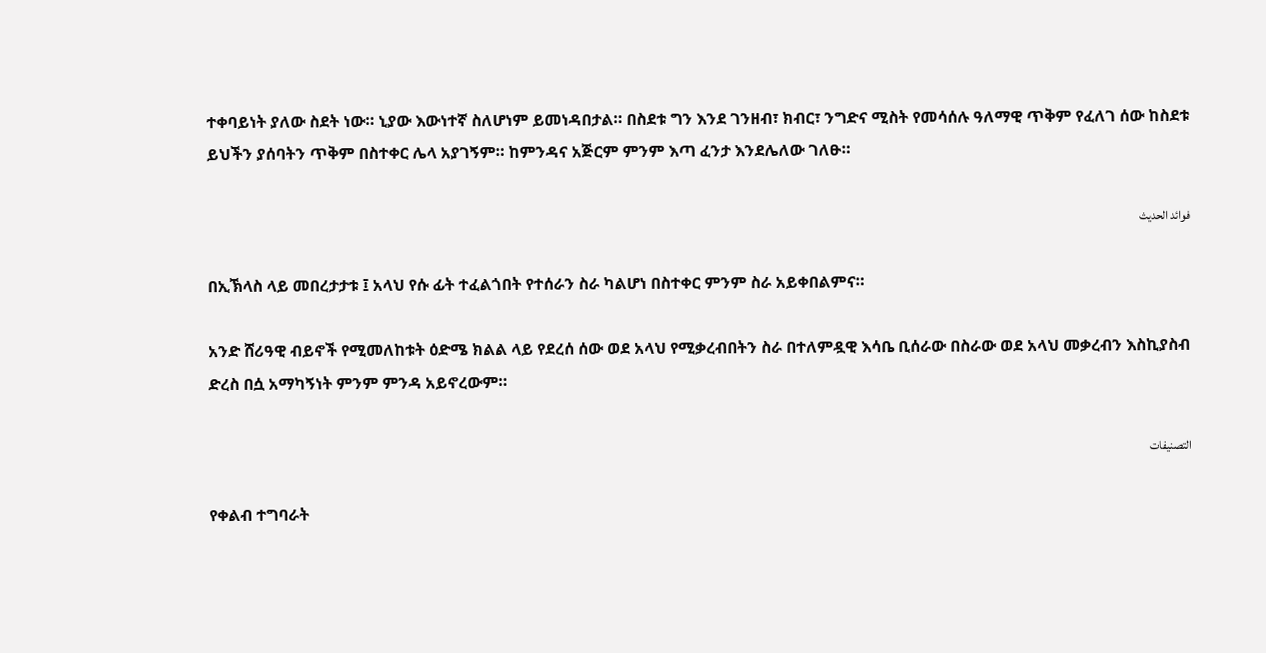ተቀባይነት ያለው ስደት ነው። ኒያው እውነተኛ ስለሆነም ይመነዳበታል። በስደቱ ግን እንደ ገንዘብ፣ ክብር፣ ንግድና ሚስት የመሳሰሉ ዓለማዊ ጥቅም የፈለገ ሰው ከስደቱ ይህችን ያሰባትን ጥቅም በስተቀር ሌላ አያገኝም። ከምንዳና አጅርም ምንም እጣ ፈንታ እንደሌለው ገለፁ።

فوائد الحديث

በኢኽላስ ላይ መበረታታቱ ፤ አላህ የሱ ፊት ተፈልጎበት የተሰራን ስራ ካልሆነ በስተቀር ምንም ስራ አይቀበልምና።

አንድ ሸሪዓዊ ብይኖች የሚመለከቱት ዕድሜ ክልል ላይ የደረሰ ሰው ወደ አላህ የሚቃረብበትን ስራ በተለምዷዊ እሳቤ ቢሰራው በስራው ወደ አላህ መቃረብን እስኪያስብ ድረስ በሷ አማካኝነት ምንም ምንዳ አይኖረውም።

التصنيفات

የቀልብ ተግባራት